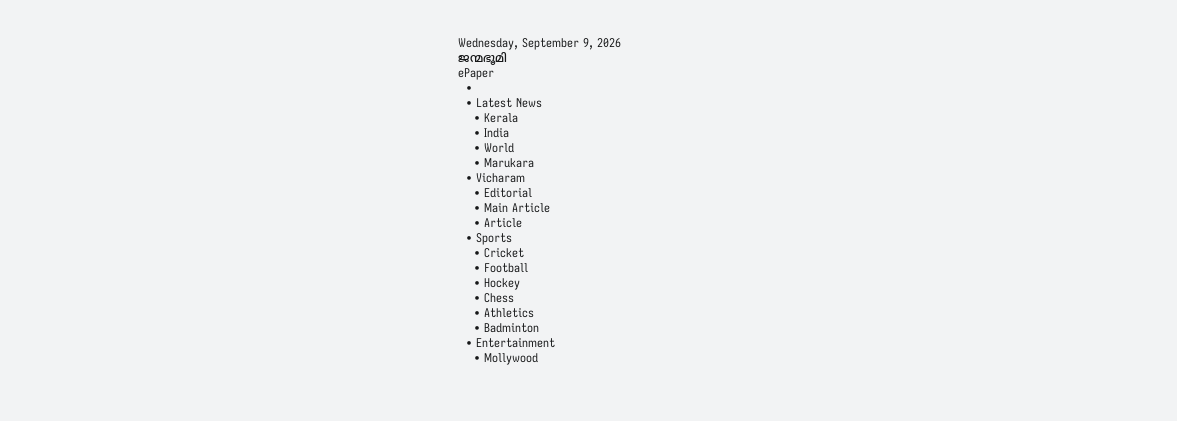Wednesday, September 9, 2026
ജന്മഭൂമി
ePaper
  •
  • Latest News
    • Kerala
    • India
    • World
    • Marukara
  • Vicharam
    • Editorial
    • Main Article
    • Article
  • Sports
    • Cricket
    • Football
    • Hockey
    • Chess
    • Athletics
    • Badminton
  • Entertainment
    • Mollywood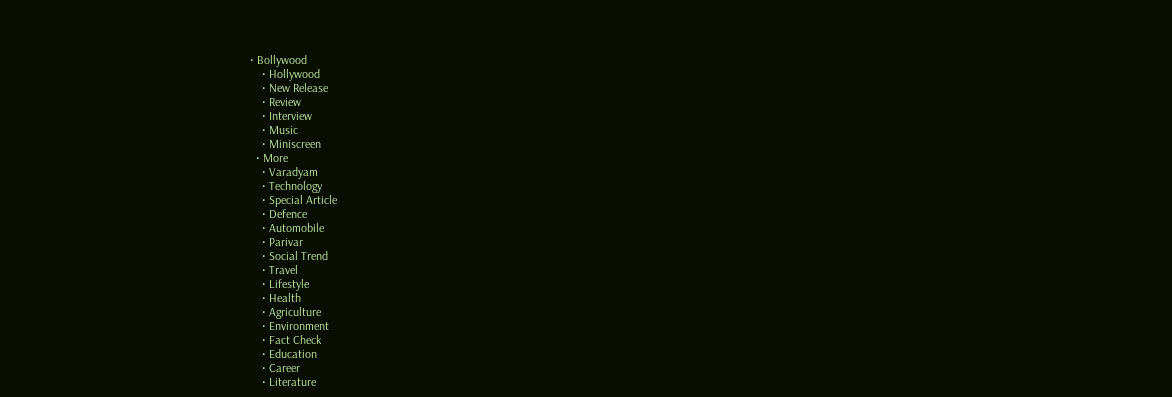• Bollywood
    • Hollywood
    • New Release
    • Review
    • Interview
    • Music
    • Miniscreen
  • More
    • Varadyam
    • Technology
    • Special Article
    • Defence
    • Automobile
    • Parivar
    • Social Trend
    • Travel
    • Lifestyle
    • Health
    • Agriculture
    • Environment
    • Fact Check
    • Education
    • Career
    • Literature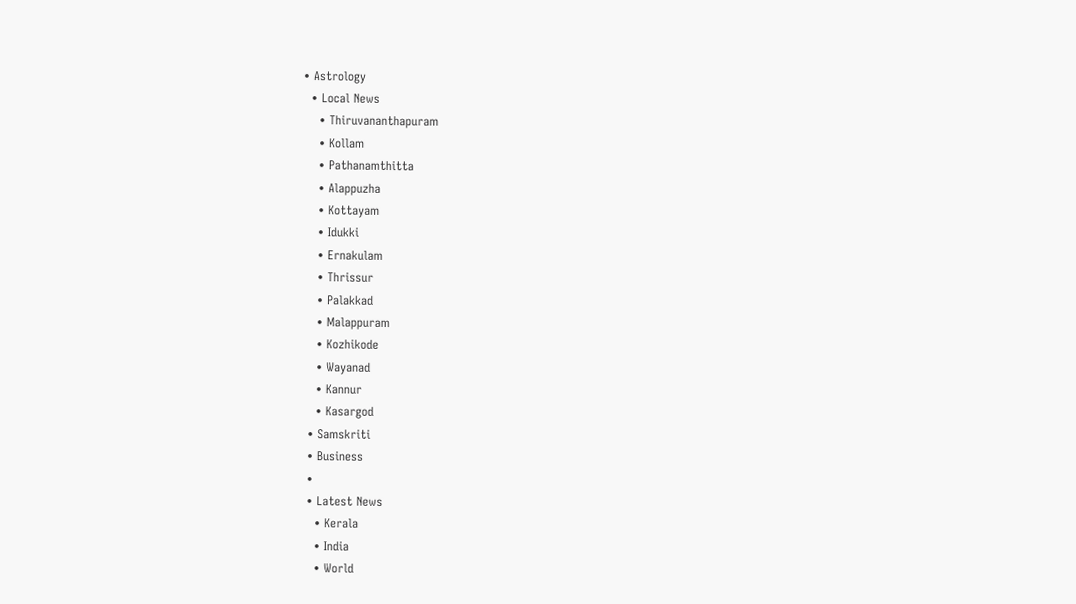• Astrology
  • Local News
    • Thiruvananthapuram
    • Kollam
    • Pathanamthitta
    • Alappuzha
    • Kottayam
    • Idukki
    • Ernakulam
    • Thrissur
    • Palakkad
    • Malappuram
    • Kozhikode
    • Wayanad
    • Kannur
    • Kasargod
  • Samskriti
  • Business
  •
  • Latest News
    • Kerala
    • India
    • World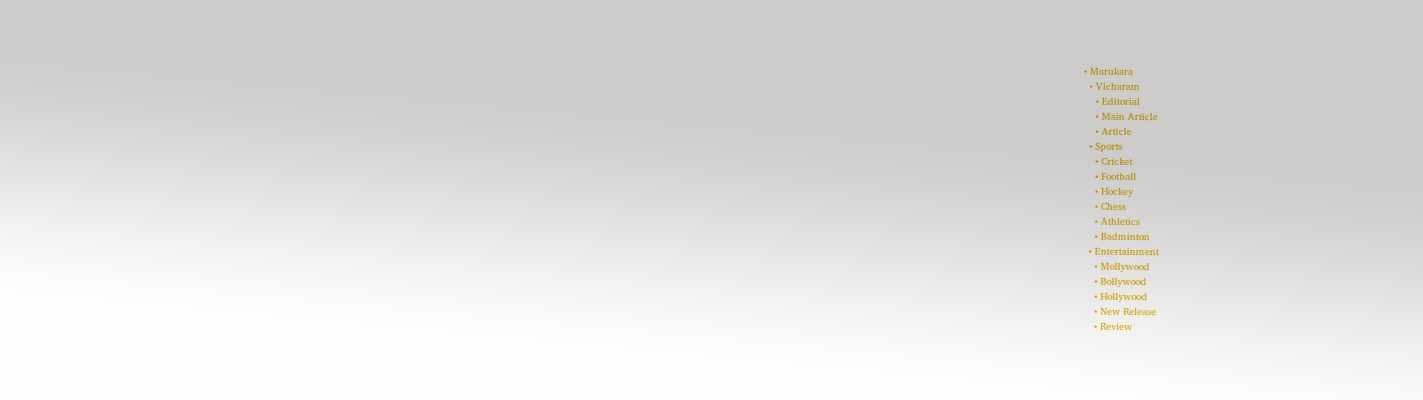• Marukara
  • Vicharam
    • Editorial
    • Main Article
    • Article
  • Sports
    • Cricket
    • Football
    • Hockey
    • Chess
    • Athletics
    • Badminton
  • Entertainment
    • Mollywood
    • Bollywood
    • Hollywood
    • New Release
    • Review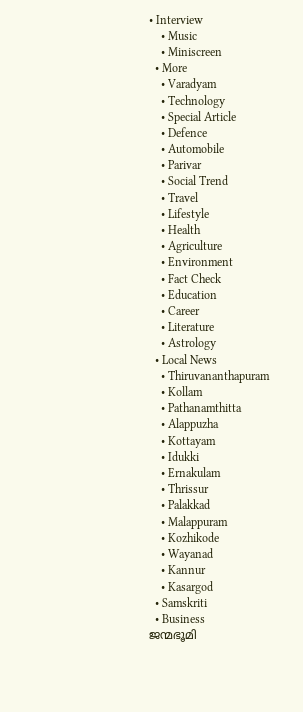• Interview
    • Music
    • Miniscreen
  • More
    • Varadyam
    • Technology
    • Special Article
    • Defence
    • Automobile
    • Parivar
    • Social Trend
    • Travel
    • Lifestyle
    • Health
    • Agriculture
    • Environment
    • Fact Check
    • Education
    • Career
    • Literature
    • Astrology
  • Local News
    • Thiruvananthapuram
    • Kollam
    • Pathanamthitta
    • Alappuzha
    • Kottayam
    • Idukki
    • Ernakulam
    • Thrissur
    • Palakkad
    • Malappuram
    • Kozhikode
    • Wayanad
    • Kannur
    • Kasargod
  • Samskriti
  • Business
ജന്മഭൂമി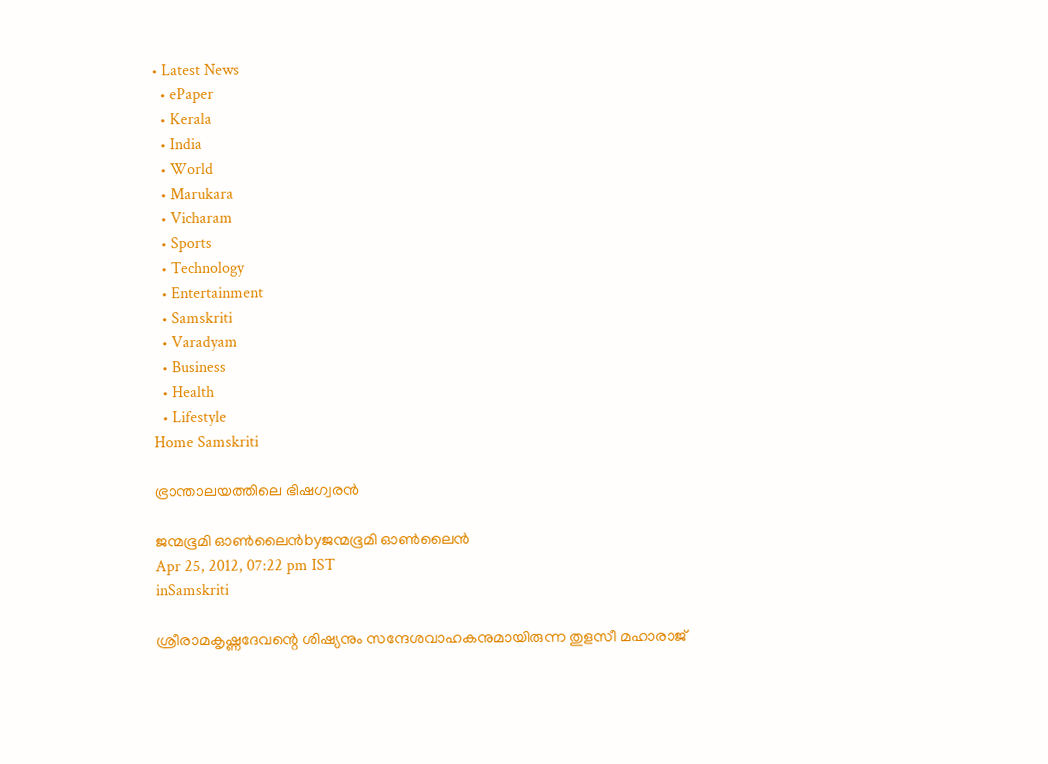• Latest News
  • ePaper
  • Kerala
  • India
  • World
  • Marukara
  • Vicharam
  • Sports
  • Technology
  • Entertainment
  • Samskriti
  • Varadyam
  • Business
  • Health
  • Lifestyle
Home Samskriti

ഭ്രാന്താലയത്തിലെ ഭിഷഗ്വരന്‍

ജന്മഭൂമി ഓണ്‍ലൈന്‍byജന്മഭൂമി ഓണ്‍ലൈന്‍
Apr 25, 2012, 07:22 pm IST
inSamskriti

ശ്രീരാമകൃഷ്ണദേവന്റെ ശിഷ്യനും സന്ദേശവാഹകനുമായിരുന്ന തുളസീ മഹാരാജ്‌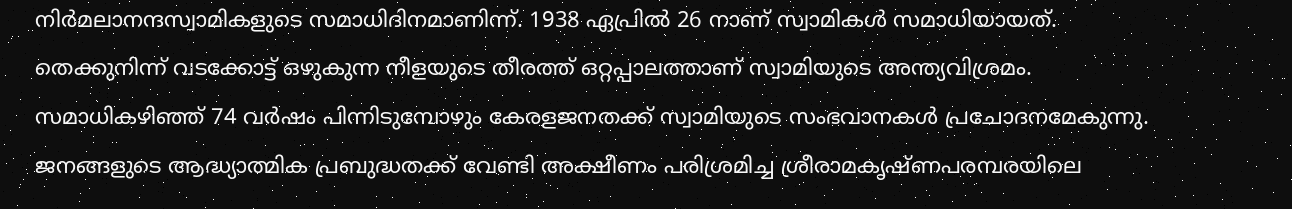നിര്‍മലാനന്ദസ്വാമികളുടെ സമാധിദിനമാണിന്ന്‌. 1938 ഏപ്രില്‍ 26 നാണ്‌ സ്വാമികള്‍ സമാധിയായത്‌. തെക്കുനിന്ന്‌ വടക്കോട്ട്‌ ഒഴുകുന്ന നീളയുടെ തീരത്ത്‌ ഒറ്റപ്പാലത്താണ്‌ സ്വാമിയുടെ അന്ത്യവിശ്രമം. സമാധികഴിഞ്ഞ്‌ 74 വര്‍ഷം പിന്നിടുമ്പോഴും കേരളജനതക്ക്‌ സ്വാമിയുടെ സംഭവാനകള്‍ പ്രചോദനമേകുന്നു. ജനങ്ങളുടെ ആദ്ധ്യാത്മിക പ്രബുദ്ധതക്ക്‌ വേണ്ടി അക്ഷീണം പരിശ്രമിച്ച ശ്രീരാമകൃഷ്ണപരമ്പരയിലെ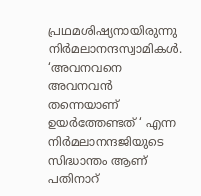പ്രഥമശിഷ്യനായിരുന്നു നിര്‍മലാനന്ദസ്വാമികള്‍. ‘അവനവനെ അവനവന്‍ തന്നെയാണ്‌ ഉയര്‍ത്തേണ്ടത്‌ ‘ എന്ന നിര്‍മലാനന്ദജിയുടെ സിദ്ധാന്തം ആണ്‌ പതിനാറ്‌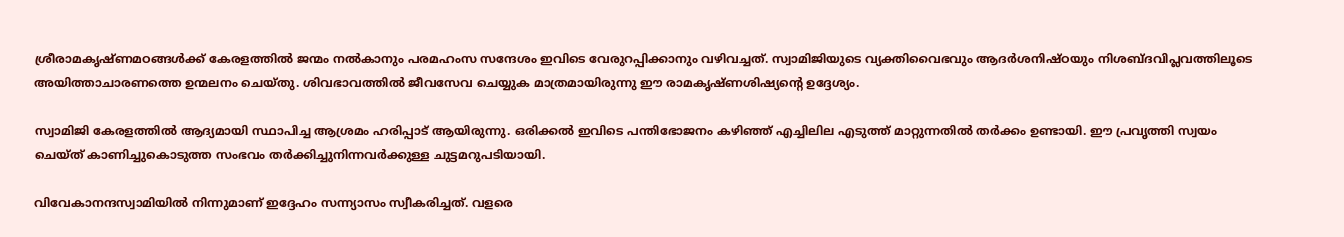ശ്രീരാമകൃഷ്ണമഠങ്ങള്‍ക്ക്‌ കേരളത്തില്‍ ജന്മം നല്‍കാനും പരമഹംസ സന്ദേശം ഇവിടെ വേരുറപ്പിക്കാനും വഴിവച്ചത്‌. സ്വാമിജിയുടെ വ്യക്തിവൈഭവും ആദര്‍ശനിഷ്ഠയും നിശബ്ദവിപ്ലവത്തിലൂടെ അയിത്താചാരണത്തെ ഉന്മലനം ചെയ്തു. ശിവഭാവത്തില്‍ ജീവസേവ ചെയ്യുക മാത്രമായിരുന്നു ഈ രാമകൃഷ്ണശിഷ്യന്റെ ഉദ്ദേശ്യം.

സ്വാമിജി കേരളത്തില്‍ ആദ്യമായി സ്ഥാപിച്ച ആശ്രമം ഹരിപ്പാട്‌ ആയിരുന്നു. ഒരിക്കല്‍ ഇവിടെ പന്തിഭോജനം കഴിഞ്ഞ്‌ എച്ചിലില എടുത്ത്‌ മാറ്റുന്നതില്‍ തര്‍ക്കം ഉണ്ടായി. ഈ പ്രവൃത്തി സ്വയം ചെയ്ത്‌ കാണിച്ചുകൊടുത്ത സംഭവം തര്‍ക്കിച്ചുനിന്നവര്‍ക്കുള്ള ചുട്ടമറുപടിയായി.

വിവേകാനന്ദസ്വാമിയില്‍ നിന്നുമാണ്‌ ഇദ്ദേഹം സന്ന്യാസം സ്വീകരിച്ചത്‌. വളരെ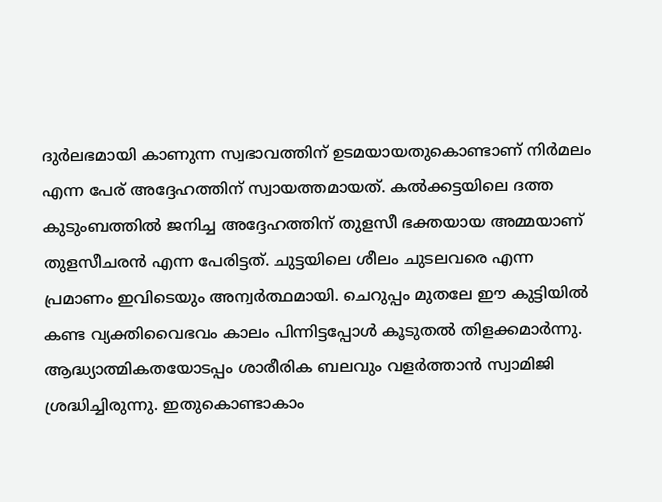ദുര്‍ലഭമായി കാണുന്ന സ്വഭാവത്തിന്‌ ഉടമയായതുകൊണ്ടാണ്‌ നിര്‍മലം എന്ന പേര്‌ അദ്ദേഹത്തിന്‌ സ്വായത്തമായത്‌. കല്‍ക്കട്ടയിലെ ദത്ത കുടുംബത്തില്‍ ജനിച്ച അദ്ദേഹത്തിന്‌ തുളസീ ഭക്തയായ അമ്മയാണ്‌ തുളസീചരന്‍ എന്ന പേരിട്ടത്‌. ചുട്ടയിലെ ശീലം ചുടലവരെ എന്ന പ്രമാണം ഇവിടെയും അന്വര്‍ത്ഥമായി. ചെറുപ്പം മുതലേ ഈ കുട്ടിയില്‍ കണ്ട വ്യക്തിവൈഭവം കാലം പിന്നിട്ടപ്പോള്‍ കൂടുതല്‍ തിളക്കമാര്‍ന്നു. ആദ്ധ്യാത്മികതയോടപ്പം ശാരീരിക ബലവും വളര്‍ത്താന്‍ സ്വാമിജി ശ്രദ്ധിച്ചിരുന്നു. ഇതുകൊണ്ടാകാം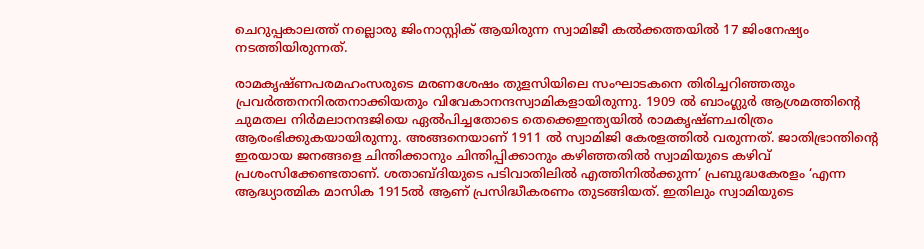ചെറുപ്പകാലത്ത്‌ നല്ലൊരു ജിംനാസ്റ്റിക്‌ ആയിരുന്ന സ്വാമിജീ കല്‍ക്കത്തയില്‍ 17 ജിംനേഷ്യം നടത്തിയിരുന്നത്‌.

രാമകൃഷ്ണപരമഹംസരുടെ മരണശേഷം തുളസിയിലെ സംഘാടകനെ തിരിച്ചറിഞ്ഞതും പ്രവര്‍ത്തനനിരതനാക്കിയതും വിവേകാനന്ദസ്വാമികളായിരുന്നു. 1909 ല്‍ ബാംഗ്ലുര്‍ ആശ്രമത്തിന്റെ ചുമതല നിര്‍മലാനന്ദജിയെ ഏല്‍പിച്ചതോടെ തെക്കെഇന്ത്യയില്‍ രാമകൃഷ്ണചരിത്രം ആരംഭിക്കുകയായിരുന്നു. അങ്ങനെയാണ്‌ 1911 ല്‍ സ്വാമിജി കേരളത്തില്‍ വരുന്നത്‌. ജാതിഭ്രാന്തിന്റെ ഇരയായ ജനങ്ങളെ ചിന്തിക്കാനും ചിന്തിപ്പിക്കാനും കഴിഞ്ഞതില്‍ സ്വാമിയുടെ കഴിവ്‌ പ്രശംസിക്കേണ്ടതാണ്‌. ശതാബ്ദിയുടെ പടിവാതിലില്‍ എത്തിനില്‍ക്കുന്ന’ പ്രബുദ്ധകേരളം ‘എന്ന ആദ്ധ്യാത്മിക മാസിക 1915ല്‍ ആണ്‌ പ്രസിദ്ധീകരണം തുടങ്ങിയത്‌. ഇതിലും സ്വാമിയുടെ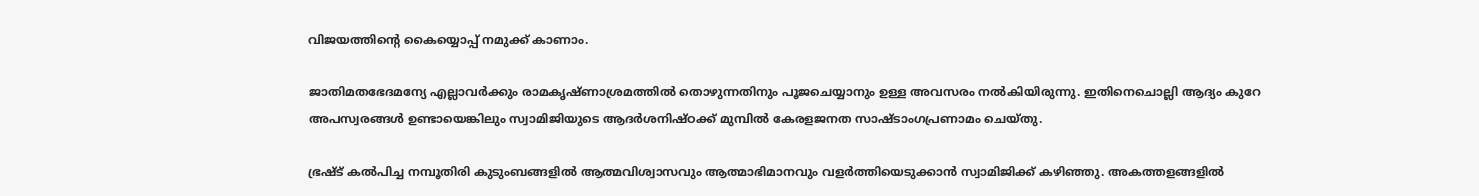വിജയത്തിന്റെ കൈയ്യൊപ്പ്‌ നമുക്ക്‌ കാണാം.

ജാതിമതഭേദമന്യേ എല്ലാവര്‍ക്കും രാമകൃഷ്ണാശ്രമത്തില്‍ തൊഴുന്നതിനും പൂജചെയ്യാനും ഉള്ള അവസരം നല്‍കിയിരുന്നു. ഇതിനെചൊല്ലി ആദ്യം കുറേ അപസ്വരങ്ങള്‍ ഉണ്ടായെങ്കിലും സ്വാമിജിയുടെ ആദര്‍ശനിഷ്ഠക്ക്‌ മുമ്പില്‍ കേരളജനത സാഷ്ടാംഗപ്രണാമം ചെയ്തു.

ഭ്രഷ്ട്‌ കല്‍പിച്ച നമ്പൂതിരി കുടുംബങ്ങളില്‍ ആത്മവിശ്വാസവും ആത്മാഭിമാനവും വളര്‍ത്തിയെടുക്കാന്‍ സ്വാമിജിക്ക്‌ കഴിഞ്ഞു. അകത്തളങ്ങളില്‍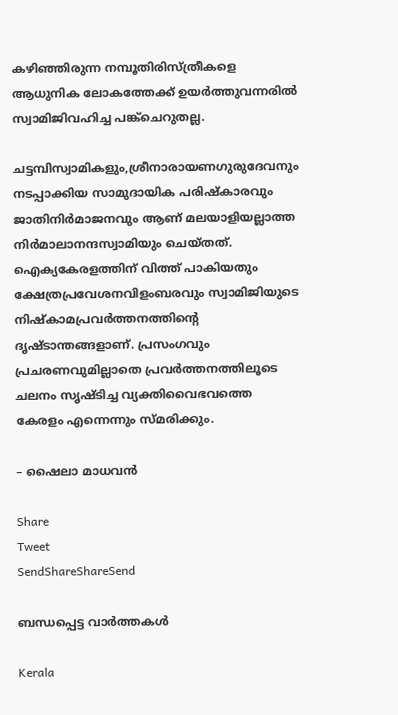കഴിഞ്ഞിരുന്ന നമ്പൂതിരിസ്ത്രീകളെ ആധുനിക ലോകത്തേക്ക്‌ ഉയര്‍ത്തുവന്നരില്‍ സ്വാമിജിവഹിച്ച പങ്ക്ചെറുതല്ല.

ചട്ടമ്പിസ്വാമികളും,ശ്രീനാരായണഗുരുദേവനും നടപ്പാക്കിയ സാമുദായിക പരിഷ്കാരവും ജാതിനിര്‍മാജനവും ആണ്‌ മലയാളിയല്ലാത്ത നിര്‍മാലാനന്ദസ്വാമിയും ചെയ്തത്‌. ഐക്യകേരളത്തിന്‌ വിത്ത്‌ പാകിയതും ക്ഷേത്രപ്രവേശനവിളംബരവും സ്വാമിജിയുടെ നിഷ്കാമപ്രവര്‍ത്തനത്തിന്റെ ദൃഷ്ടാന്തങ്ങളാണ്‌. പ്രസംഗവും പ്രചരണവുമില്ലാതെ പ്രവര്‍ത്തനത്തിലൂടെ ചലനം സൃഷ്ടിച്ച വ്യക്തിവൈഭവത്തെ കേരളം എന്നെന്നും സ്മരിക്കും.

– ഷൈലാ മാധവന്‍

Share
Tweet
SendShareShareSend

ബന്ധപ്പെട്ട വാര്‍ത്തകള്‍

Kerala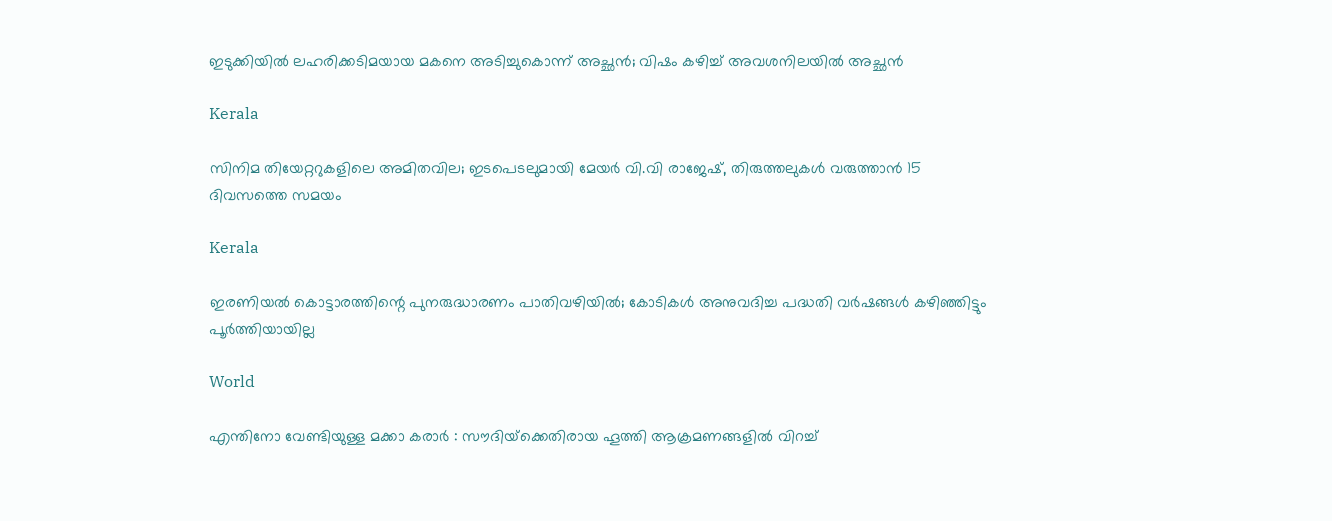ഇടുക്കിയിൽ ലഹരിക്കടിമയായ മകനെ അടിച്ചുകൊന്ന് അച്ഛൻ; വിഷം കഴിച്ച് അവശനിലയിൽ അച്ഛൻ

Kerala

സിനിമ തിയേറ്ററുകളിലെ അമിതവില; ഇടപെടലുമായി മേയർ വി.വി രാജേഷ്, തിരുത്തലുകൾ വരുത്താൻ 15 ദിവസത്തെ സമയം

Kerala

ഇരണിയല്‍ കൊട്ടാരത്തിന്റെ പുനരുദ്ധാരണം പാതിവഴിയില്‍; കോടികള്‍ അനുവദിച്ച പദ്ധതി വര്‍ഷങ്ങള്‍ കഴിഞ്ഞിട്ടും പൂര്‍ത്തിയായില്ല

World

എന്തിനോ വേണ്ടിയുള്ള മക്കാ കരാർ : സൗദിയ്‌ക്കെതിരായ ഹൂത്തി ആക്രമണങ്ങളിൽ വിറച്ച്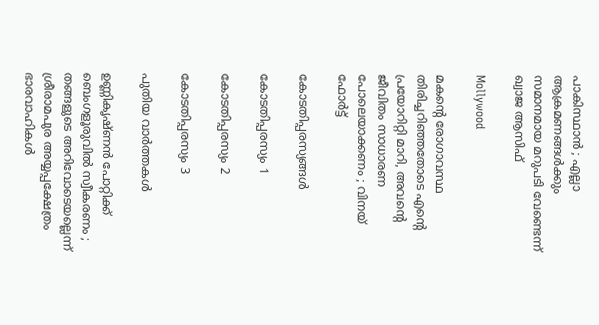പാകിസ്ഥാൻ ; എല്ലാ ആക്രമണങ്ങൾക്കും സമാനമായ മറുപടി വേണ്ടെന്ന് ഖ്വാജ ആസിഫ്

Mollywood

മകന്റെ രോഗാവസ്ഥ തിരിച്ചറിഞ്ഞതോടെ എന്റെ പ്രയോറിറ്റി മാറി, അവന്റെ ജീവിതം സാധാരണ പോലെയാക്കണം ; വിനയ് ഫോർട്ട്

കോടതിപ്പരസ്യങ്ങള്‍

കോടതിപ്പരസ്യം 1

കോടതിപ്പരസ്യം 2

കോടതിപ്പരസ്യം 3

പുതിയ വാര്‍ത്തകള്‍

ഉണ്ണികൃഷ്ണൻ പോറ്റിക്ക് ബെംഗളൂരുവിൽ സ്വീകരണം ; തങ്ങളുടെ അറിവോടെയല്ലെന്ന് ശ്രീരാമപുര അയ്യപ്പക്ഷേത്രം ഭാരവാഹികൾ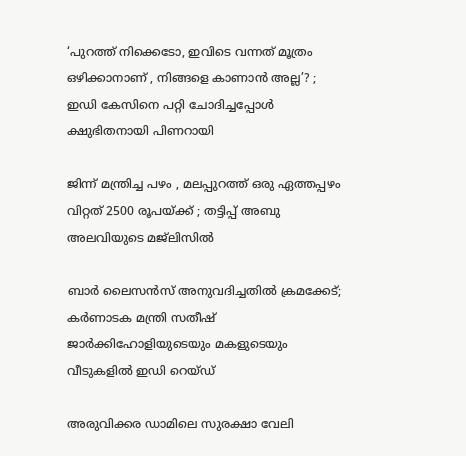‘പുറത്ത് നിക്കെടോ, ഇവിടെ വന്നത് മൂത്രം ഒഴിക്കാനാണ് , നിങ്ങളെ കാണാൻ അല്ല’? ; ഇഡി കേസിനെ പറ്റി ചോദിച്ചപ്പോൾ ക്ഷുഭിതനായി പിണറായി

ജിന്ന് മന്ത്രിച്ച പഴം , മലപ്പുറത്ത് ഒരു ഏത്തപ്പഴം വിറ്റത് 2500 രൂപയ്‌ക്ക് ; തട്ടിപ്പ് അബു അലവിയുടെ മജ്ലിസിൽ

ബാർ ലൈസൻസ് അനുവദിച്ചതിൽ ക്രമക്കേട്; കർണാടക മന്ത്രി സതീഷ് ജാർക്കിഹോളിയുടെയും മകളുടെയും വീടുകളിൽ ഇഡി റെയ്ഡ്

അരുവിക്കര ഡാമിലെ സുരക്ഷാ വേലി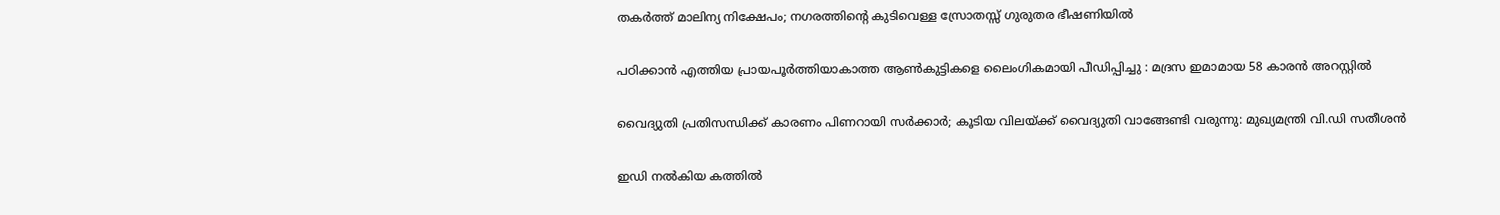തകര്‍ത്ത് മാലിന്യ നിക്ഷേപം; നഗരത്തിന്റെ കുടിവെള്ള സ്രോതസ്സ് ഗുരുതര ഭീഷണിയില്‍

പഠിക്കാൻ എത്തിയ പ്രായപൂർത്തിയാകാത്ത ആൺകുട്ടികളെ ലൈംഗികമായി പീഡിപ്പിച്ചു : മദ്രസ ഇമാമായ 58 കാരൻ അറസ്റ്റിൽ

വൈദ്യുതി പ്രതിസന്ധിക്ക് കാരണം പിണറായി സർക്കാർ; കൂടിയ വിലയ്‌ക്ക് വൈദ്യുതി വാങ്ങേണ്ടി വരുന്നു: മുഖ്യമന്ത്രി വി.ഡി സതീശൻ

ഇഡി നൽകിയ കത്തിൽ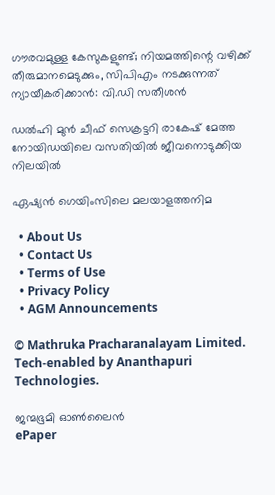ഗൗരവമുള്ള കേസുകളുണ്ട്; നിയമത്തിന്റെ വഴിക്ക് തീരുമാനമെടുക്കും, സിപിഎം നടക്കുന്നത് ന്യായീകരിക്കാൻ: വി.ഡി സതീശൻ

ഡൽഹി മുൻ ചീഫ് സെക്രട്ടറി രാകേഷ് മേത്ത നോയിഡയിലെ വസതിയിൽ ജീവനൊടുക്കിയ നിലയിൽ

ഏഷ്യന്‍ ഗെയിംസിലെ മലയാളത്തനിമ

  • About Us
  • Contact Us
  • Terms of Use
  • Privacy Policy
  • AGM Announcements

© Mathruka Pracharanalayam Limited.
Tech-enabled by Ananthapuri Technologies.

ജന്മഭൂമി ഓണ്‍ലൈന്‍
ePaper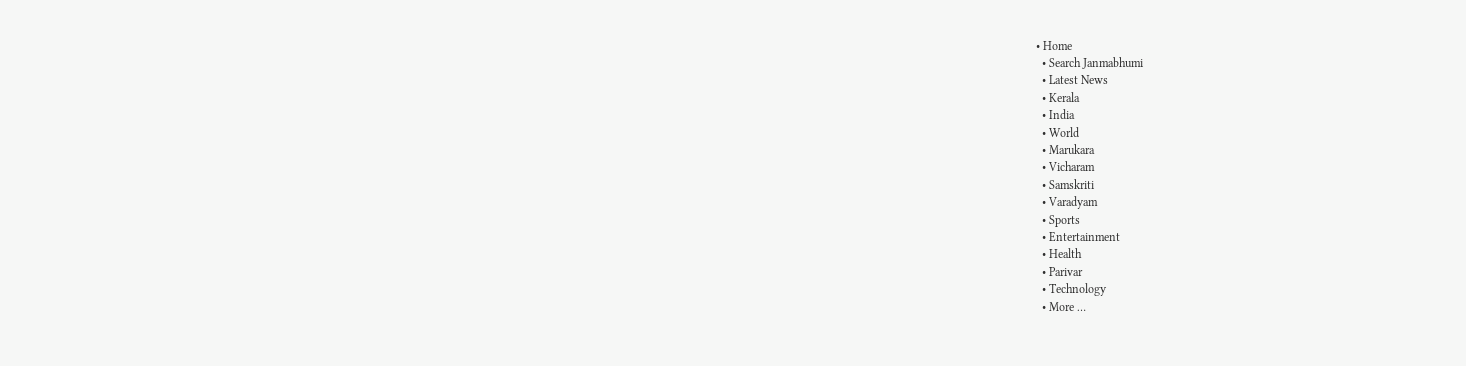• Home
  • Search Janmabhumi
  • Latest News
  • Kerala
  • India
  • World
  • Marukara
  • Vicharam
  • Samskriti
  • Varadyam
  • Sports
  • Entertainment
  • Health
  • Parivar
  • Technology
  • More …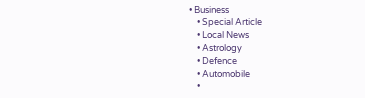• Business
    • Special Article
    • Local News
    • Astrology
    • Defence
    • Automobile
    •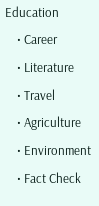Education
    • Career
    • Literature
    • Travel
    • Agriculture
    • Environment
    • Fact Check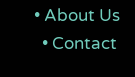• About Us
  • Contact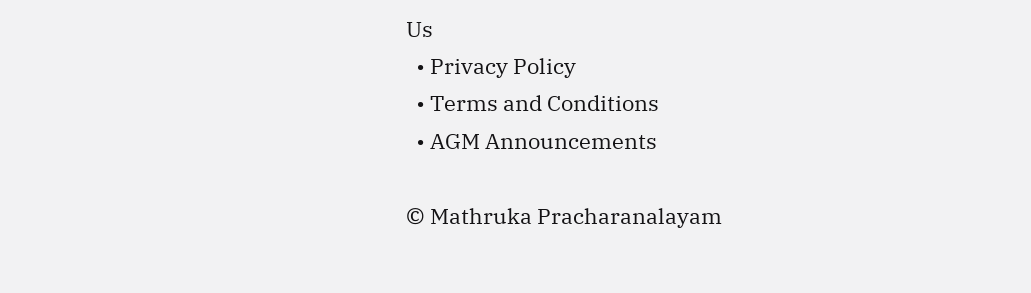Us
  • Privacy Policy
  • Terms and Conditions
  • AGM Announcements

© Mathruka Pracharanalayam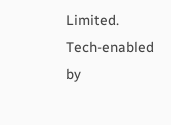Limited.
Tech-enabled by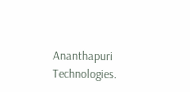Ananthapuri Technologies.